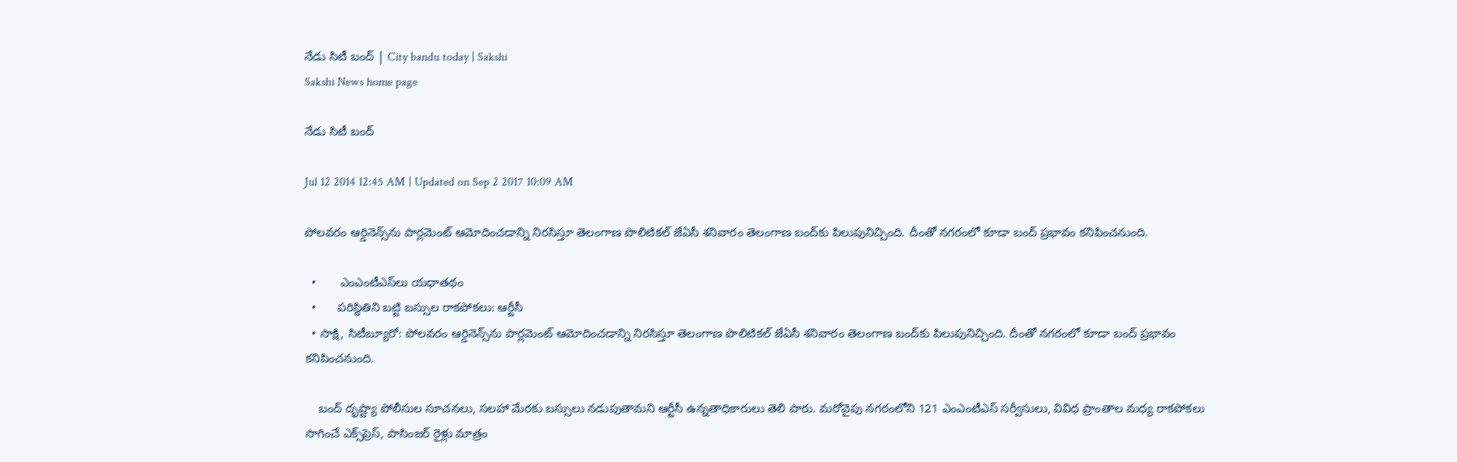నేడు సిటీ బంద్ | City bandu today | Sakshi
Sakshi News home page

నేడు సిటీ బంద్

Jul 12 2014 12:45 AM | Updated on Sep 2 2017 10:09 AM

పోలవరం ఆర్డినెన్స్‌ను పార్లమెంట్ ఆమోదించడాన్ని నిరసిస్తూ తెలంగాణ పొలిటికల్ జేఏసీ శనివారం తెలంగాణ బంద్‌కు పిలుపునిచ్చింది. దీంతో నగరంలో కూడా బంద్ ప్రభావం కనిపించనుంది.

  •       ఎంఎంటీఎస్‌లు యధాతథం
  •      పరిస్థితిని బట్టి బస్సుల రాకపోకలు: ఆర్టీసీ
  • సాక్షి, సిటీబ్యూరో: పోలవరం ఆర్డినెన్స్‌ను పార్లమెంట్ ఆమోదించడాన్ని నిరసిస్తూ తెలంగాణ పొలిటికల్ జేఏసీ శనివారం తెలంగాణ బంద్‌కు పిలుపునిచ్చింది. దీంతో నగరంలో కూడా బంద్ ప్రభావం కనిపించనుంది.

    బంద్ దృష్ట్యా పోలీసుల సూచనలు, సలహా మేరకు బస్సులు నడుపుతామని ఆర్టీసీ ఉన్నతాధికారులు తెలి పారు. మరోవైపు నగరంలోని 121 ఎంఎంటీఎస్ సర్వీసులు, వివిధ ప్రాంతాల మధ్య రాకపోకలు సాగించే ఎక్స్‌ప్రెస్, పాసింజర్ రైళ్లు మాత్రం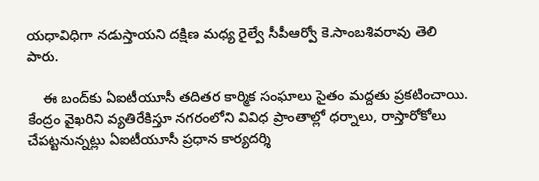యధావిధిగా నడుస్తాయని దక్షిణ మధ్య రైల్వే సీపీఆర్వో కె.సాంబశివరావు తెలి పారు.

    ఈ బంద్‌కు ఏఐటీయూసీ తదితర కార్మిక సంఘాలు సైతం మద్దతు ప్రకటించాయి. కేంద్రం వైఖరిని వ్యతిరేకిస్తూ నగరంలోని వివిధ ప్రాంతాల్లో ధర్నాలు, రాస్తారోకోలు చేపట్టనున్నట్లు ఏఐటీయూసీ ప్రధాన కార్యదర్శి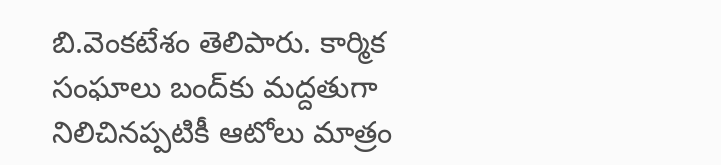బి.వెంకటేశం తెలిపారు. కార్మిక సంఘాలు బంద్‌కు మద్దతుగా నిలిచినప్పటికీ ఆటోలు మాత్రం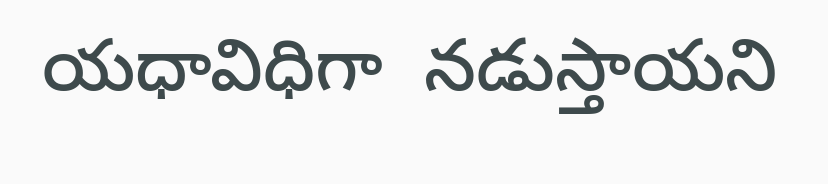యధావిధిగా  నడుస్తాయని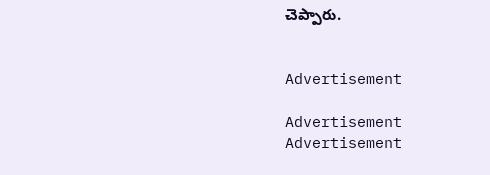చెప్పారు.


Advertisement

Advertisement
Advertisement